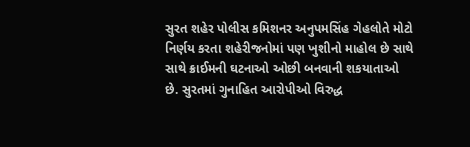સુરત શહેર પોલીસ કમિશનર અનુપમસિંહ ગેહલોતે મોટો નિર્ણય કરતા શહેરીજનોમાં પણ ખુશીનો માહોલ છે સાથે સાથે ક્રાઈમની ઘટનાઓ ઓછી બનવાની શકયાતાઓ છે. સુરતમાં ગુનાહિત આરોપીઓ વિરુદ્ધ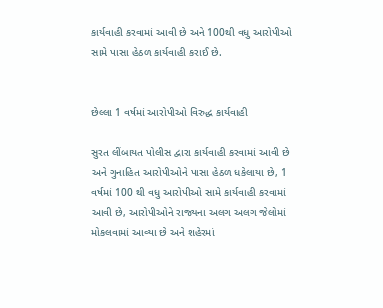કાર્યવાહી કરવામાં આવી છે અને 100થી વધુ આરોપીઓ સામે પાસા હેઠળ કાર્યવાહી કરાઈ છે.


છેલ્લા 1 વર્ષમાં આરોપીઓ વિરુદ્ધ કાર્યવાહી

સુરત લીંબાયત પોલીસ દ્વારા કાર્યવાહી કરવામાં આવી છે અને ગુનાહિત આરોપીઓને પાસા હેઠળ ધકેલાયા છે, 1 વર્ષમાં 100 થી વધુ આરોપીઓ સામે કાર્યવાહી કરવામાં આવી છે, આરોપીઓને રાજ્યના અલગ અલગ જેલોમાં મોકલવામાં આવ્યા છે અને શહેરમાં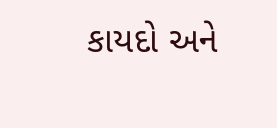કાયદો અને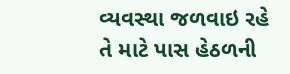વ્યવસ્થા જળવાઇ રહે તે માટે પાસ હેઠળની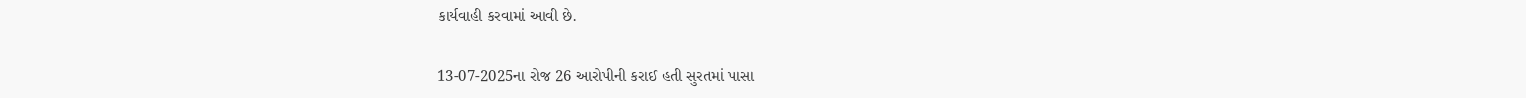કાર્યવાહી કરવામાં આવી છે.

13-07-2025ના રોજ 26 આરોપીની કરાઈ હતી સુરતમાં પાસા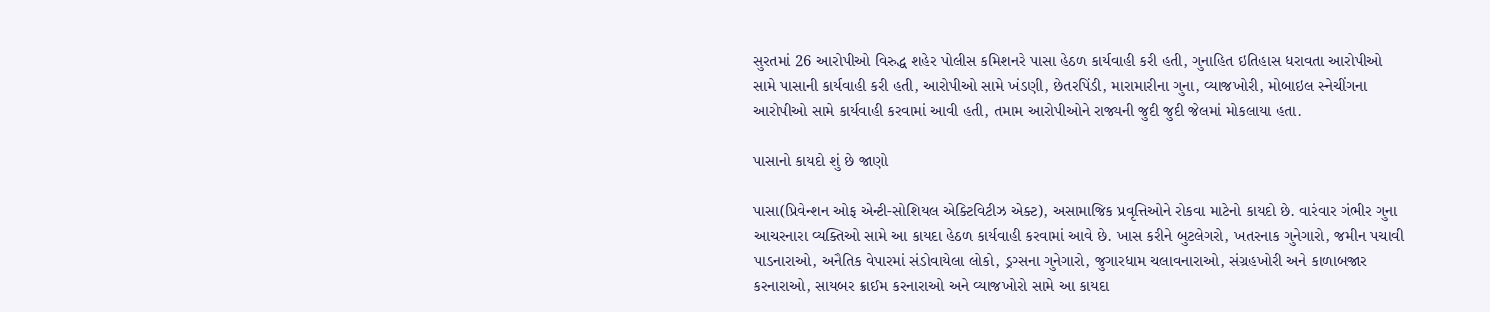સુરતમાં 26 આરોપીઓ વિરુદ્ધ શહેર પોલીસ કમિશનરે પાસા હેઠળ કાર્યવાહી કરી હતી, ગુનાહિત ઇતિહાસ ધરાવતા આરોપીઓ સામે પાસાની કાર્યવાહી કરી હતી, આરોપીઓ સામે ખંડણી, છેતરપિંડી, મારામારીના ગુના, વ્યાજખોરી, મોબાઇલ સ્નેચીંગના આરોપીઓ સામે કાર્યવાહી કરવામાં આવી હતી, તમામ આરોપીઓને રાજ્યની જુદી જુદી જેલમાં મોકલાયા હતા.

પાસાનો કાયદો શું છે જાણો

પાસા(પ્રિવેન્શન ઓફ એન્ટી-સોશિયલ એક્ટિવિટીઝ એક્ટ), અસામાજિક પ્રવૃત્તિઓને રોકવા માટેનો કાયદો છે. વારંવાર ગંભીર ગુના આચરનારા વ્યક્તિઓ સામે આ કાયદા હેઠળ કાર્યવાહી કરવામાં આવે છે. ખાસ કરીને બુટલેગરો, ખતરનાક ગુનેગારો, જમીન પચાવી પાડનારાઓ, અનૈતિક વેપારમાં સંડોવાયેલા લોકો, ડ્રગ્સના ગુનેગારો, જુગારધામ ચલાવનારાઓ, સંગ્રહખોરી અને કાળાબજાર કરનારાઓ, સાયબર ક્રાઈમ કરનારાઓ અને વ્યાજખોરો સામે આ કાયદા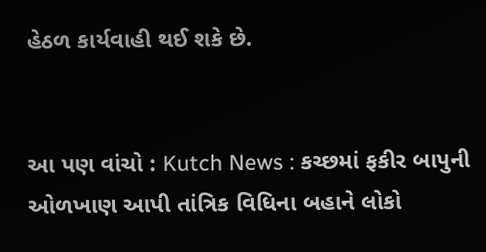હેઠળ કાર્યવાહી થઈ શકે છે.


આ પણ વાંચો : Kutch News : કચ્છમાં ફકીર બાપુની ઓળખાણ આપી તાંત્રિક વિધિના બહાને લોકો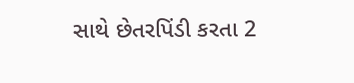સાથે છેતરપિંડી કરતા 2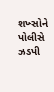શખ્સોને પોલીસે ઝડપી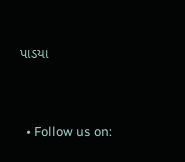પાડયા


  • Follow us on: